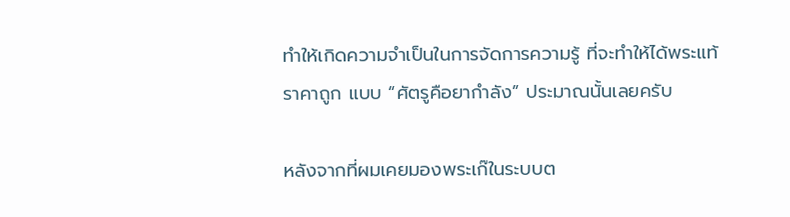ทำให้เกิดความจำเป็นในการจัดการความรู้ ที่จะทำให้ได้พระแท้ราคาถูก แบบ “ศัตรูคือยากำลัง” ประมาณนั้นเลยครับ

หลังจากที่ผมเคยมองพระเก๊ในระบบต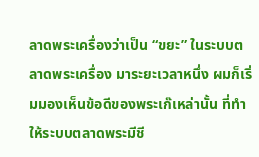ลาดพระเครื่องว่าเป็น “ขยะ” ในระบบตลาดพระเครื่อง มาระยะเวลาหนึ่ง ผมก็เริ่มมองเห็นข้อดีของพระเก๊เหล่านั้น ที่ทำให้ระบบตลาดพระมีชี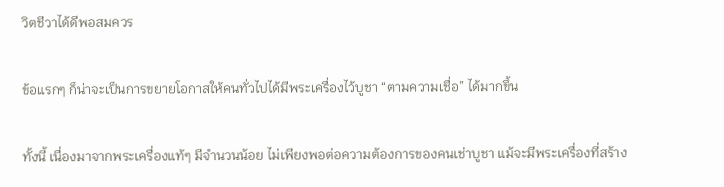วิตชีวาได้ดีพอสมควร

ข้อแรกๆ ก็น่าจะเป็นการขยายโอกาสให้คนทั่วไปได้มีพระเครื่องไว้บูชา “ตามความเชื่อ” ได้มากขึ้น

ทั้งนี้ เนื่องมาจากพระเครื่องแท้ๆ มีจำนวนน้อย ไม่เพียงพอต่อความต้องการของคนเช่าบูชา แม้จะมีพระเครื่องที่สร้าง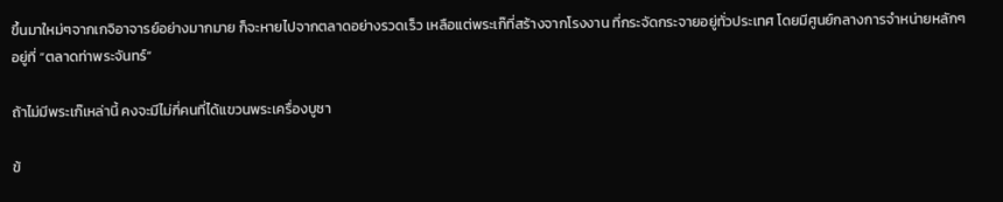ขึ้นมาใหม่ๆจากเกจิอาจารย์อย่างมากมาย ก็จะหายไปจากตลาดอย่างรวดเร็ว เหลือแต่พระเก๊ที่สร้างจากโรงงาน ที่กระจัดกระจายอยู่ทั่วประเทศ โดยมีศูนย์กลางการจำหน่ายหลักๆอยู่ที่ “ตลาดท่าพระจันทร์”

ถ้าไม่มีพระเก๊เหล่านี้ คงจะมีไม่กี่คนที่ได้แขวนพระเครื่องบูชา

ข้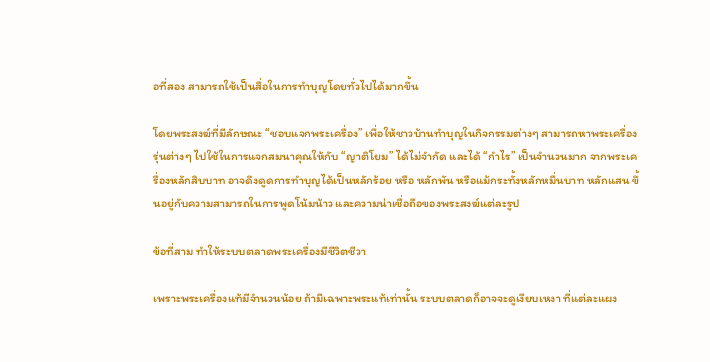อที่สอง สามารถใช้เป็นสื่อในการทำบุญโดยทั่วไปได้มากขึ้น

โดยพระสงฆ์ที่มีลักษณะ “ชอบแจกพระเครื่อง” เพื่อให้ชาวบ้านทำบุญในกิจกรรมต่างๆ สามารถหาพระเครื่องรุ่นต่างๆ ไปใช้ในการแจกสมนาคุณให้กับ “ญาติโยม” ได้ไม่จำกัด และได้ “กำไร” เป็นจำนวนมาก จากพระเครื่องหลักสิบบาท อาจดึงดูดการทำบุญได้เป็นหลักร้อย หรือ หลักพัน หรือแม้กระทั้งหลักหมื่นบาท หลักแสน ขึ้นอยู่กับความสามารถในการพูดโน้มน้าว และความน่าเชื่อถือของพระสงฆ์แต่ละรูป

ข้อที่สาม ทำให้ระบบตลาดพระเครื่องมีชีวิตชีวา

เพราะพระเครื่องแท้มีจำนวนน้อย ถ้ามีเฉพาะพระแท้เท่านั้น ระบบตลาดก็อาจจะดูเงียบเหงา ที่แต่ละแผง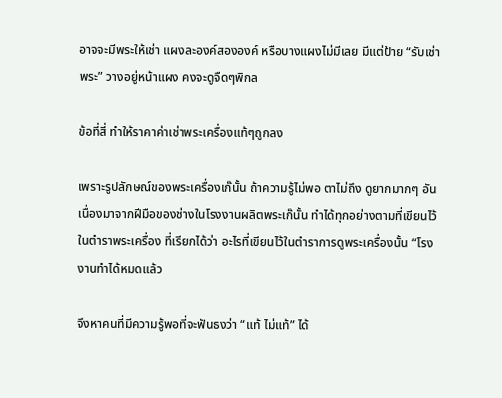อาจจะมีพระให้เช่า แผงละองค์สององค์ หรือบางแผงไม่มีเลย มีแต่ป้าย “รับเช่าพระ” วางอยู่หน้าแผง คงจะดูจืดๆพิกล

ข้อที่สี่ ทำให้ราคาค่าเช่าพระเครื่องแท้ๆถูกลง

เพราะรูปลักษณ์ของพระเครื่องเก๊นั้น ถ้าความรู้ไม่พอ ตาไม่ถึง ดูยากมากๆ อันเนื่องมาจากฝีมือของช่างในโรงงานผลิตพระเก๊นั้น ทำได้ทุกอย่างตามที่เขียนไว้ในตำราพระเครื่อง ที่เรียกได้ว่า อะไรที่เขียนไว้ในตำราการดูพระเครื่องนั้น “โรงงานทำได้หมดแล้ว

จึงหาคนที่มีความรู้พอที่จะฟันธงว่า “แท้ ไม่แท้” ได้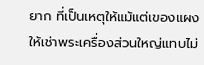ยาก ที่เป็นเหตุให้แม้แต่เของแผงให้เช่าพระเครื่องส่วนใหญ่แทบไม่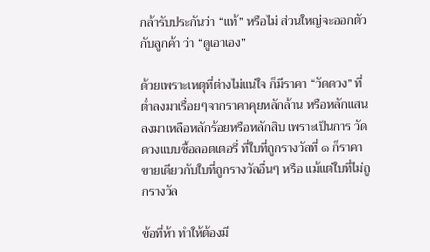กล้ารับประกันว่า “แท้” หรือไม่ ส่วนใหญ่จะออกตัวกับลูกค้า ว่า “ดูเอาเอง”

ด้วยเพราะเหตุที่ต่างไม่แน่ใจ ก็มีราคา “วัดดวง” ที่ต่ำลงมาเรื่อยๆจากราคาคุยหลักล้าน หรือหลักแสน ลงมาเหลือหลักร้อยหรือหลักสิบ เพราะเป็นการ วัดดวงแบบซื้อลอตเตอรี่ ที่ใบที่ถูกรางวัลที่ ๑ ก็ราคาขายเดียวกับใบที่ถูกรางวัลอื่นๆ หรือ แม้แต่ใบที่ไม่ถูกรางวัล

ข้อที่ห้า ทำให้ต้องมี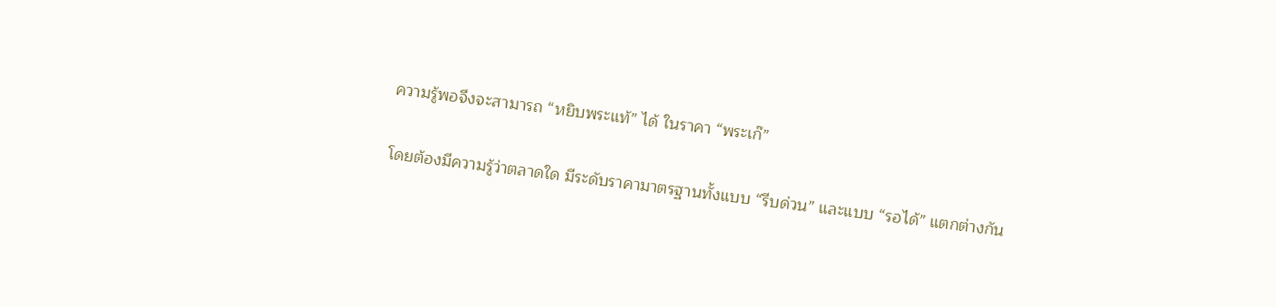ความรู้พอจึงจะสามารถ “หยิบพระแท้” ได้ ในราคา “พระเก๊”

โดยต้องมีความรู้ว่าตลาดใด มีระดับราคามาตรฐานทั้งแบบ “รีบด่วน” และแบบ “รอได้” แตกต่างกัน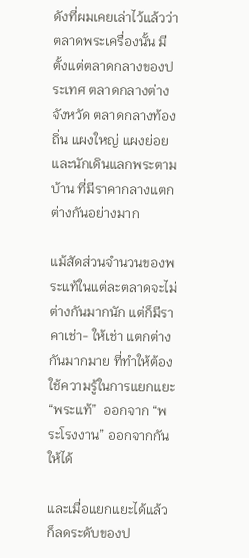ดังที่ผมเคยเล่าไว้แล้วว่า ตลาดพระเครื่องนั้น มีตั้งแต่ตลาดกลางของประเทศ ตลาดกลางต่างจังหวัด ตลาดกลางท้องถิ่น แผงใหญ่ แผงย่อย และนักเดินแลกพระตามบ้าน ที่มีราคากลางแตกต่างกันอย่างมาก

แม้สัดส่วนจำนวนของพระแท้ในแต่ละตลาดจะไม่ต่างกันมากนัก แต่ก็มีราคาเช่า- ให้เช่า แตกต่างกันมากมาย ที่ทำให้ต้องใช้ความรู้ในการแยกแยะ “พระแท้”  ออกจาก “พระโรงงาน” ออกจากกันให้ได้

และเมื่อแยกแยะได้แล้วก็ลดระดับของป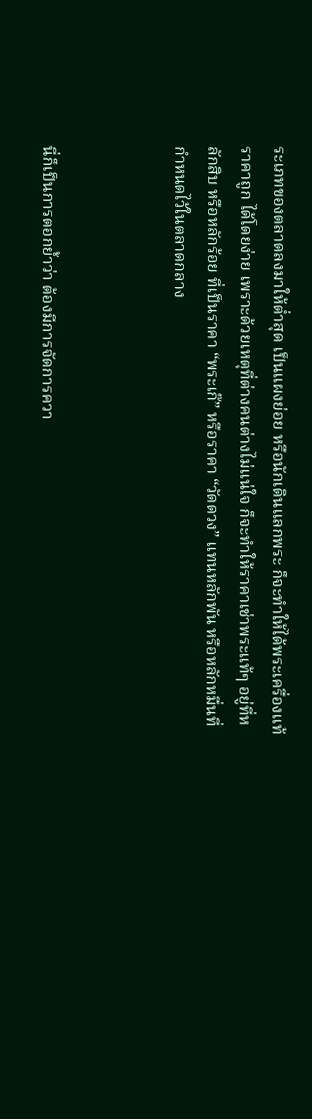ระเภทของตลาดลงมาให้ต่ำสุด เป็นแผงย่อย หรือนักเดินแลกพระ ก็จะทำให้ได้พระเครื่องแท้ ราคาถูก ได้โดยง่าย เพราะด้วยเหตุที่ต่างคนต่างไม่แน่ใจ ก็จะทำให้ราคาเช่าพระแท้ๆ อยู่ที่หลักสิบ หรือหลักร้อย ที่เป็นราคา “พระเก๊” หรือราคา “วัดดวง” แทนหลักพัน หรือหลักหมื่นที่กำหนดไว้ในตลาดกลาง



นี่ก็เป็นการตอกย้ำว่า ต้องมีการจัดการควา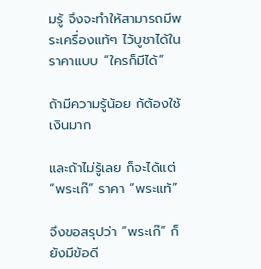มรู้ จึงจะทำให้สามารถมีพระเครื่องแท้ๆ ไว้บูชาได้ในราคาแบบ “ใครก็มีได้”

ถ้ามีความรู้น้อย ก้ต้องใช้เงินมาก

และถ้าไม่รู้เลย ก็จะได้แต่ “พระเก๊” ราคา “พระแท้”

จึงขอสรุปว่า “พระเก๊” ก็ยังมีข้อดี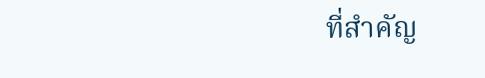ที่สำคัญ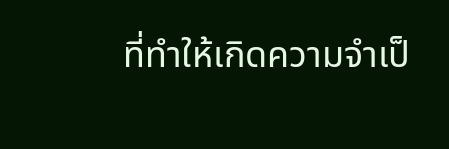ที่ทำให้เกิดความจำเป็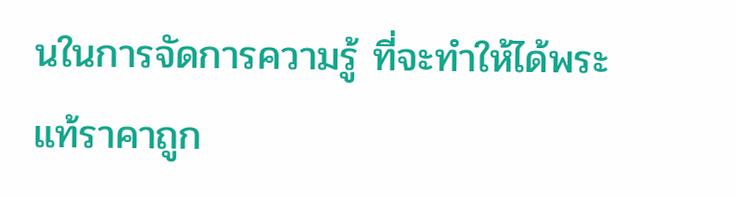นในการจัดการความรู้ ที่จะทำให้ได้พระแท้ราคาถูก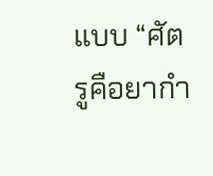แบบ “ศัตรูคือยากำ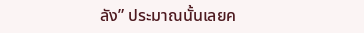ลัง” ประมาณนั้นเลยค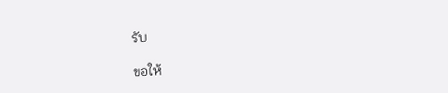รับ

ขอให้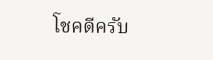โชคดีครับ